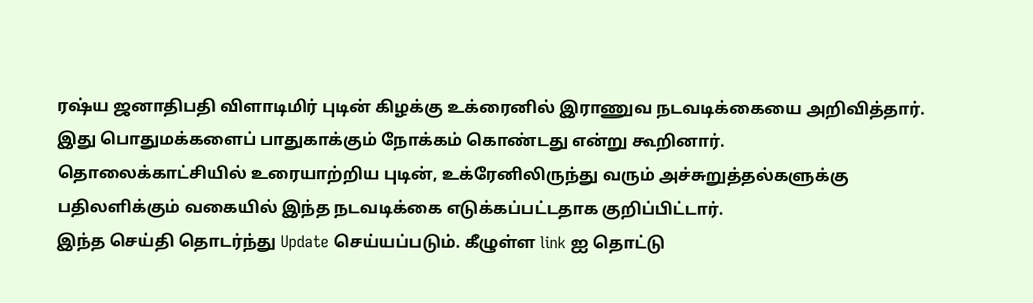ரஷ்ய ஜனாதிபதி விளாடிமிர் புடின் கிழக்கு உக்ரைனில் இராணுவ நடவடிக்கையை அறிவித்தார்.
இது பொதுமக்களைப் பாதுகாக்கும் நோக்கம் கொண்டது என்று கூறினார்.
தொலைக்காட்சியில் உரையாற்றிய புடின், உக்ரேனிலிருந்து வரும் அச்சுறுத்தல்களுக்கு பதிலளிக்கும் வகையில் இந்த நடவடிக்கை எடுக்கப்பட்டதாக குறிப்பிட்டார்.
இந்த செய்தி தொடர்ந்து Update செய்யப்படும். கீழுள்ள link ஐ தொட்டு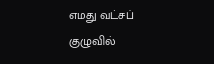எமது வட்சப் குழுவில்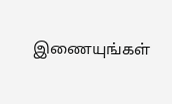இணையுங்கள்